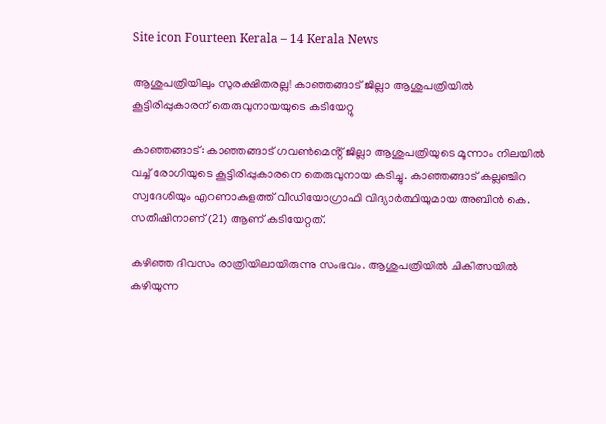Site icon Fourteen Kerala – 14 Kerala News

ആശുപത്രിയിലും സുരക്ഷിതരല്ല! കാഞ്ഞങ്ങാട് ജില്ലാ ആശുപത്രിയിൽ കൂട്ടിരിപ്പുകാരന് തെരുവുനായയുടെ കടിയേറ്റു

കാഞ്ഞങ്ങാട്: കാഞ്ഞങ്ങാട് ഗവൺമെൻ്റ് ജില്ലാ ആശുപത്രിയുടെ മൂന്നാം നിലയിൽ വച്ച് രോഗിയുടെ കൂട്ടിരിപ്പുകാരനെ തെരുവുനായ കടിച്ചു. കാഞ്ഞങ്ങാട് കല്ലഞ്ചിറ സ്വദേശിയും എറണാകുളത്ത് വീഡിയോഗ്രാഫി വിദ്യാർത്ഥിയുമായ അബിൻ കെ. സതീഷിനാണ് (21) ആണ് കടിയേറ്റത്.

കഴിഞ്ഞ ദിവസം രാത്രിയിലായിരുന്നു സംഭവം. ആശുപത്രിയിൽ ചികിത്സയിൽ കഴിയുന്ന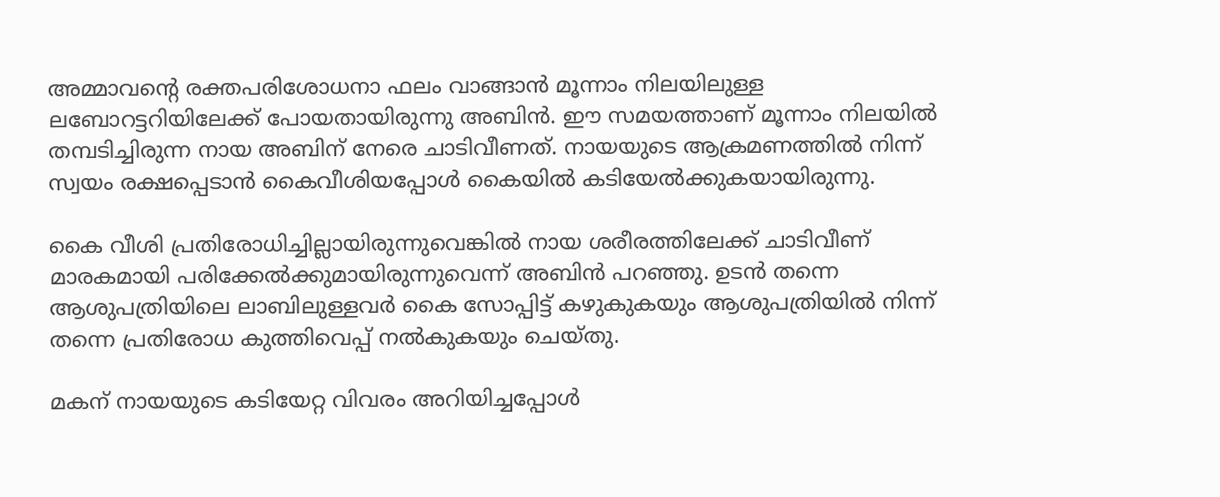അമ്മാവന്റെ രക്തപരിശോധനാ ഫലം വാങ്ങാൻ മൂന്നാം നിലയിലുള്ള ലബോറട്ടറിയിലേക്ക് പോയതായിരുന്നു അബിൻ. ഈ സമയത്താണ് മൂന്നാം നിലയിൽ തമ്പടിച്ചിരുന്ന നായ അബിന് നേരെ ചാടിവീണത്. നായയുടെ ആക്രമണത്തിൽ നിന്ന് സ്വയം രക്ഷപ്പെടാൻ കൈവീശിയപ്പോൾ കൈയിൽ കടിയേൽക്കുകയായിരുന്നു.

കൈ വീശി പ്രതിരോധിച്ചില്ലായിരുന്നുവെങ്കിൽ നായ ശരീരത്തിലേക്ക് ചാടിവീണ് മാരകമായി പരിക്കേൽക്കുമായിരുന്നുവെന്ന് അബിൻ പറഞ്ഞു. ഉടൻ തന്നെ ആശുപത്രിയിലെ ലാബിലുള്ളവർ കൈ സോപ്പിട്ട് കഴുകുകയും ആശുപത്രിയിൽ നിന്ന് തന്നെ പ്രതിരോധ കുത്തിവെപ്പ് നൽകുകയും ചെയ്തു.

മകന് നായയുടെ കടിയേറ്റ വിവരം അറിയിച്ചപ്പോൾ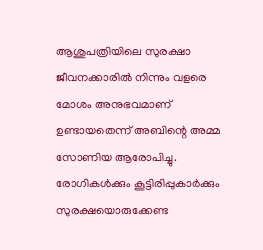ആശുപത്രിയിലെ സുരക്ഷാ ജീവനക്കാരിൽ നിന്നും വളരെ മോശം അനുഭവമാണ് ഉണ്ടായതെന്ന് അബിന്റെ അമ്മ സോണിയ ആരോപിച്ചു. രോഗികൾക്കും കൂട്ടിരിപ്പുകാർക്കും സുരക്ഷയൊരുക്കേണ്ട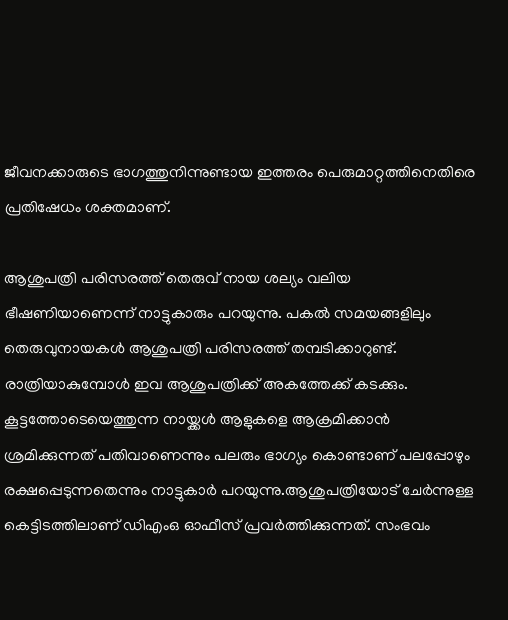ജീവനക്കാരുടെ ഭാഗത്തുനിന്നുണ്ടായ ഇത്തരം പെരുമാറ്റത്തിനെതിരെ പ്രതിഷേധം ശക്തമാണ്.

ആശുപത്രി പരിസരത്ത് തെരുവ് നായ ശല്യം വലിയ ഭീഷണിയാണെന്ന് നാട്ടുകാരും പറയുന്നു. പകൽ സമയങ്ങളിലും തെരുവുനായകൾ ആശുപത്രി പരിസരത്ത് തമ്പടിക്കാറുണ്ട്. രാത്രിയാകുമ്പോൾ ഇവ ആശുപത്രിക്ക് അകത്തേക്ക് കടക്കും. കൂട്ടത്തോടെയെത്തുന്ന നായ്ക്കൾ ആളുകളെ ആക്രമിക്കാൻ ശ്രമിക്കുന്നത് പതിവാണെന്നും പലരും ഭാഗ്യം കൊണ്ടാണ് പലപ്പോഴും രക്ഷപ്പെടുന്നതെന്നും നാട്ടുകാർ പറയുന്നു.ആശുപത്രിയോട് ചേർന്നുള്ള കെട്ടിടത്തിലാണ് ഡിഎംഒ ഓഫീസ് പ്രവർത്തിക്കുന്നത്. സംഭവം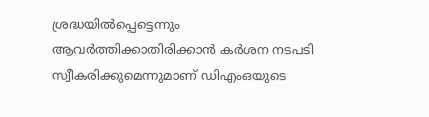ശ്രദ്ധയിൽപ്പെട്ടെന്നും ആവർത്തിക്കാതിരിക്കാൻ കർശന നടപടി സ്വീകരിക്കുമെന്നുമാണ് ഡിഎംഒയുടെ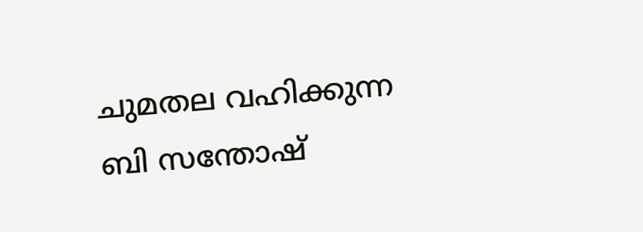ചുമതല വഹിക്കുന്ന ബി സന്തോഷ്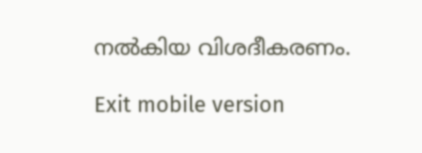നൽകിയ വിശദീകരണം.

Exit mobile version